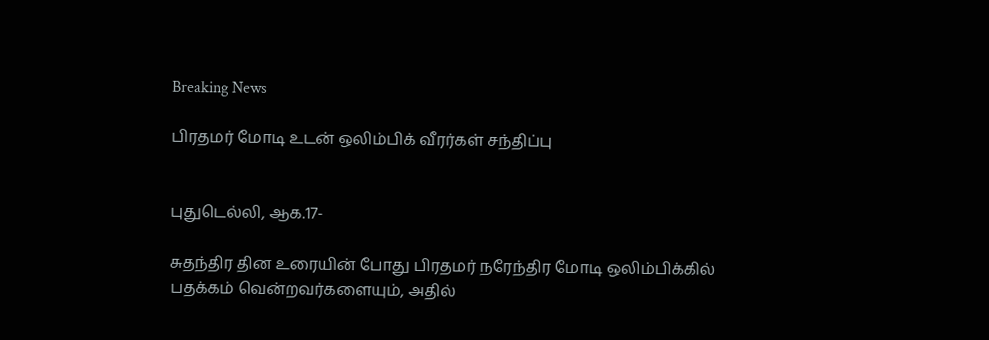Breaking News

பிரதமர் மோடி உடன் ஒலிம்பிக் வீரர்கள் சந்திப்பு


புதுடெல்லி, ஆக.17-

சுதந்திர தின உரையின் போது பிரதமர் நரேந்திர மோடி ஒலிம்பிக்கில் பதக்கம் வென்றவர்களையும், அதில்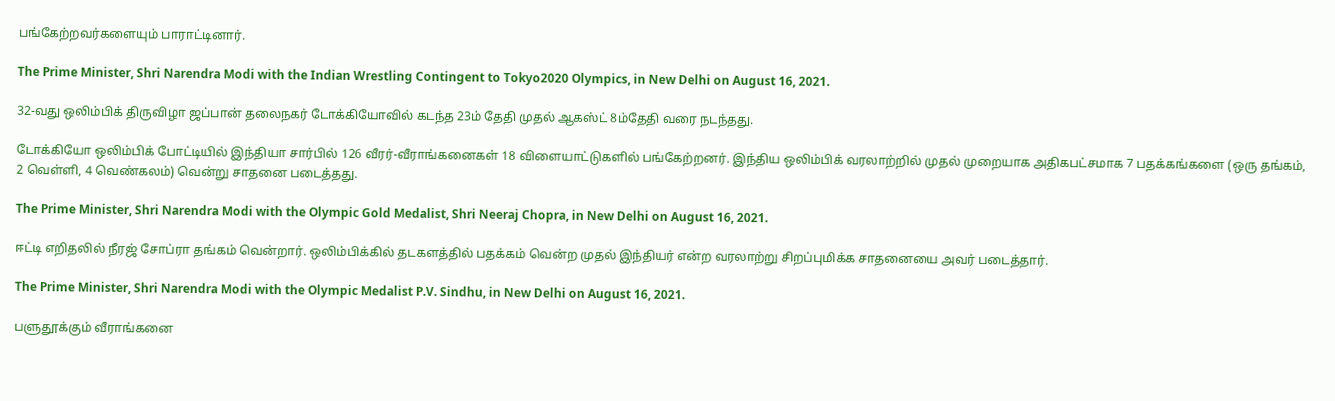பங்கேற்றவர்களையும் பாராட்டினார்.

The Prime Minister, Shri Narendra Modi with the Indian Wrestling Contingent to Tokyo2020 Olympics, in New Delhi on August 16, 2021.

32-வது ஒலிம்பிக் திருவிழா ஜப்பான் தலைநகர் டோக்கியோவில் கடந்த 23ம் தேதி முதல் ஆகஸ்ட் 8ம்தேதி வரை நடந்தது.

டோக்கியோ ஒலிம்பிக் போட்டியில் இந்தியா சார்பில் 126 வீரர்-வீராங்கனைகள் 18 விளையாட்டுகளில் பங்கேற்றனர். இந்திய ஒலிம்பிக் வரலாற்றில் முதல் முறையாக அதிகபட்சமாக 7 பதக்கங்களை (ஒரு தங்கம், 2 வெள்ளி, 4 வெண்கலம்) வென்று சாதனை படைத்தது.

The Prime Minister, Shri Narendra Modi with the Olympic Gold Medalist, Shri Neeraj Chopra, in New Delhi on August 16, 2021.

ஈட்டி எறிதலில் நீரஜ் சோப்ரா தங்கம் வென்றார். ஒலிம்பிக்கில் தடகளத்தில் பதக்கம் வென்ற முதல் இந்தியர் என்ற வரலாற்று சிறப்புமிக்க சாதனையை அவர் படைத்தார்.

The Prime Minister, Shri Narendra Modi with the Olympic Medalist P.V. Sindhu, in New Delhi on August 16, 2021.

பளுதூக்கும் வீராங்கனை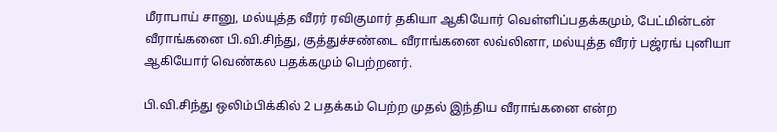மீராபாய் சானு, மல்யுத்த வீரர் ரவிகுமார் தகியா ஆகியோர் வெள்ளிப்பதக்கமும், பேட்மின்டன் வீராங்கனை பி.வி.சிந்து, குத்துச்சண்டை வீராங்கனை லவ்லினா, மல்யுத்த வீரர் பஜ்ரங் புனியா ஆகியோர் வெண்கல பதக்கமும் பெற்றனர்.

பி.வி.சிந்து ஒலிம்பிக்கில் 2 பதக்கம் பெற்ற முதல் இந்திய வீராங்கனை என்ற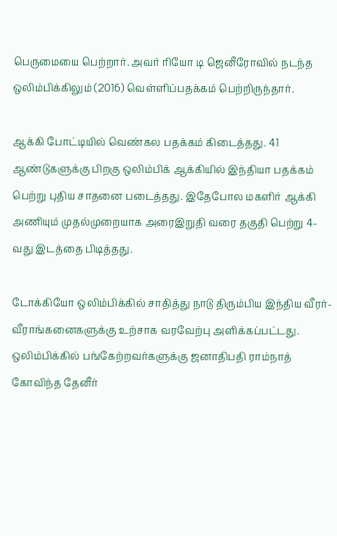பெருமையை பெற்றார். அவர் ரியோ டி ஜெனீரோவில் நடந்த ஒலிம்பிக்கிலும் (2016) வெள்ளிப்பதக்கம் பெற்றிருந்தார்.

ஆக்கி போட்டியில் வெண்கல பதக்கம் கிடைத்தது. 41 ஆண்டுகளுக்கு பிறகு ஒலிம்பிக் ஆக்கியில் இந்தியா பதக்கம் பெற்று புதிய சாதனை படைத்தது. இதேபோல மகளிர் ஆக்கி அணியும் முதல்முறையாக அரைஇறுதி வரை தகுதி பெற்று 4-வது இடத்தை பிடித்தது.

டோக்கியோ ஒலிம்பிக்கில் சாதித்து நாடு திரும்பிய இந்திய வீரர்-வீராங்கனைகளுக்கு உற்சாக வரவேற்பு அளிக்கப்பட்டது. ஒலிம்பிக்கில் பங்கேற்றவர்களுக்கு ஜனாதிபதி ராம்நாத் கோவிந்த தேனீர்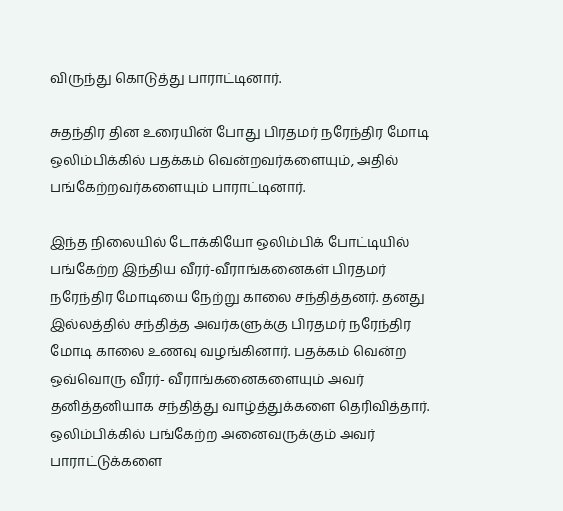விருந்து கொடுத்து பாராட்டினார்.

சுதந்திர தின உரையின் போது பிரதமர் நரேந்திர மோடி ஒலிம்பிக்கில் பதக்கம் வென்றவர்களையும், அதில் பங்கேற்றவர்களையும் பாராட்டினார்.

இந்த நிலையில் டோக்கியோ ஒலிம்பிக் போட்டியில் பங்கேற்ற இந்திய வீரர்-வீராங்கனைகள் பிரதமர் நரேந்திர மோடியை நேற்று காலை சந்தித்தனர். தனது இல்லத்தில் சந்தித்த அவர்களுக்கு பிரதமர் நரேந்திர மோடி காலை உணவு வழங்கினார். பதக்கம் வென்ற ஒவ்வொரு வீரர்- வீராங்கனைகளையும் அவர் தனித்தனியாக சந்தித்து வாழ்த்துக்களை தெரிவித்தார். ஒலிம்பிக்கில் பங்கேற்ற அனைவருக்கும் அவர் பாராட்டுக்களை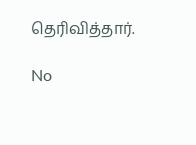தெரிவித்தார்.

No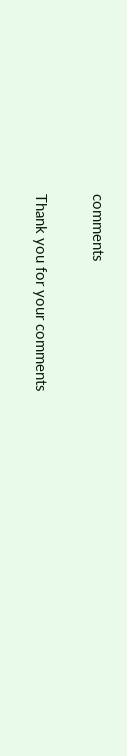comments

Thank you for your comments